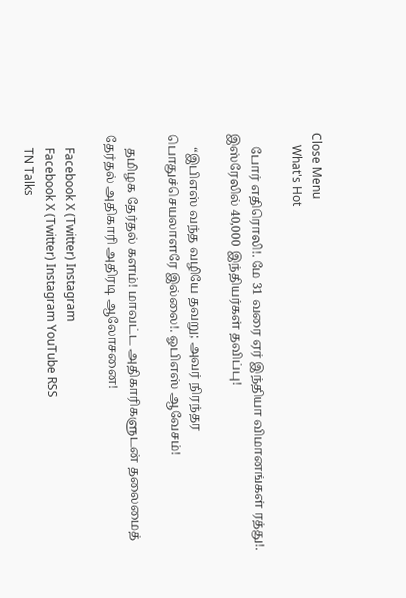Close Menu
    What's Hot

    போர் எதிரொலி!. மே 31 வரை ஏர் இந்தியா விமானங்கள் ரத்து!. இஸ்ரேலில் 40,000 இந்தியர்கள் தவிப்பு!

    “இபிஎஸ் வந்த வழியே தவறு; அவர் நிரந்தர பொதுச்செயலாளரே இல்லை!. ஓபிஎஸ் ஆவேசம்!

    தமிழக தேர்தல் களம்! மாவட்ட அதிகாரிகளுடன் தலைமைத் தேர்தல் அதிகாரி அதிரடி ஆலோசனை!

    Facebook X (Twitter) Instagram
    Facebook X (Twitter) Instagram YouTube RSS
    TN Talks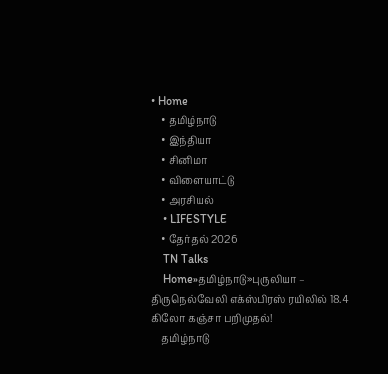• Home
    • தமிழ்நாடு
    • இந்தியா
    • சினிமா
    • விளையாட்டு
    • அரசியல்
    • LIFESTYLE
    • தேர்தல் 2026
    TN Talks
    Home»தமிழ்நாடு»புருலியா – திருநெல்வேலி எக்ஸ்பிரஸ் ரயிலில் 18.4 கிலோ கஞ்சா பறிமுதல்!
    தமிழ்நாடு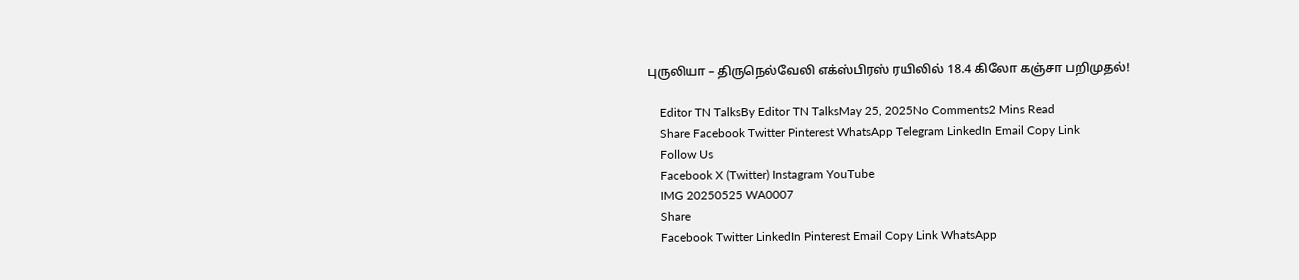புருலியா – திருநெல்வேலி எக்ஸ்பிரஸ் ரயிலில் 18.4 கிலோ கஞ்சா பறிமுதல்!

    Editor TN TalksBy Editor TN TalksMay 25, 2025No Comments2 Mins Read
    Share Facebook Twitter Pinterest WhatsApp Telegram LinkedIn Email Copy Link
    Follow Us
    Facebook X (Twitter) Instagram YouTube
    IMG 20250525 WA0007
    Share
    Facebook Twitter LinkedIn Pinterest Email Copy Link WhatsApp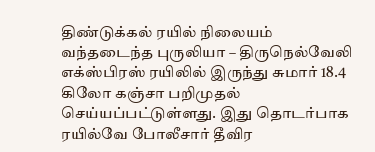திண்டுக்கல் ரயில் நிலையம் வந்தடைந்த புருலியா – திருநெல்வேலி எக்ஸ்பிரஸ் ரயிலில் இருந்து சுமார் 18.4 கிலோ கஞ்சா பறிமுதல் செய்யப்பட்டுள்ளது. இது தொடர்பாக ரயில்வே போலீசார் தீவிர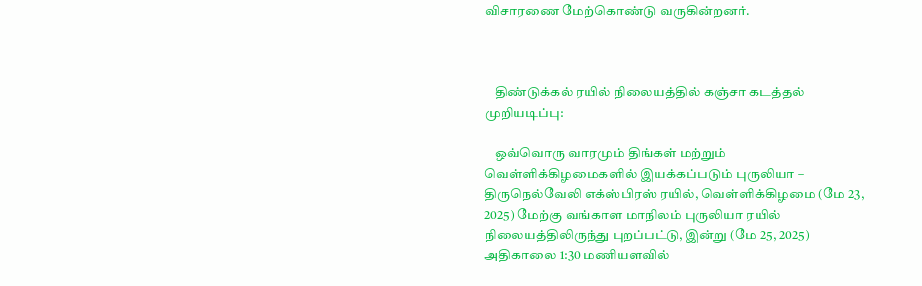விசாரணை மேற்கொண்டு வருகின்றனர்.



    திண்டுக்கல் ரயில் நிலையத்தில் கஞ்சா கடத்தல் முறியடிப்பு:

    ஒவ்வொரு வாரமும் திங்கள் மற்றும் வெள்ளிக்கிழமைகளில் இயக்கப்படும் புருலியா – திருநெல்வேலி எக்ஸ்பிரஸ் ரயில், வெள்ளிக்கிழமை (மே 23, 2025) மேற்கு வங்காள மாநிலம் புருலியா ரயில் நிலையத்திலிருந்து புறப்பட்டு, இன்று (மே 25, 2025) அதிகாலை 1:30 மணியளவில்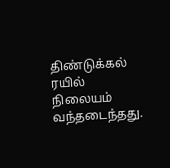திண்டுக்கல் ரயில் நிலையம் வந்தடைந்தது.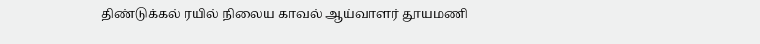திண்டுக்கல் ரயில் நிலைய காவல் ஆய்வாளர் தூயமணி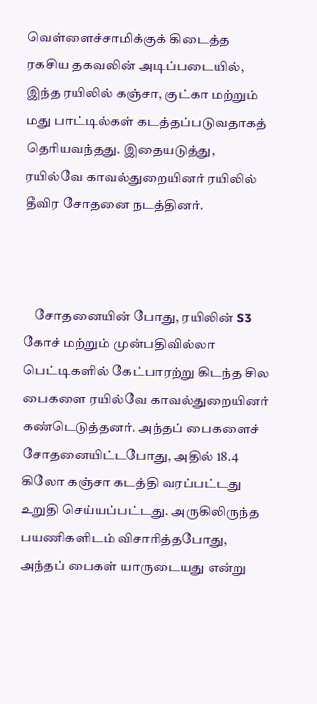வெள்ளைச்சாமிக்குக் கிடைத்த ரகசிய தகவலின் அடிப்படையில், இந்த ரயிலில் கஞ்சா, குட்கா மற்றும் மது பாட்டில்கள் கடத்தப்படுவதாகத் தெரியவந்தது. இதையடுத்து, ரயில்வே காவல்துறையினர் ரயிலில் தீவிர சோதனை நடத்தினர்.



    சோதனையின் போது, ரயிலின் S3 கோச் மற்றும் முன்பதிவில்லா பெட்டிகளில் கேட்பாரற்று கிடந்த சில பைகளை ரயில்வே காவல்துறையினர் கண்டெடுத்தனர். அந்தப் பைகளைச் சோதனையிட்டபோது, அதில் 18.4 கிலோ கஞ்சா கடத்தி வரப்பட்டது உறுதி செய்யப்பட்டது. அருகிலிருந்த பயணிகளிடம் விசாரித்தபோது, அந்தப் பைகள் யாருடையது என்று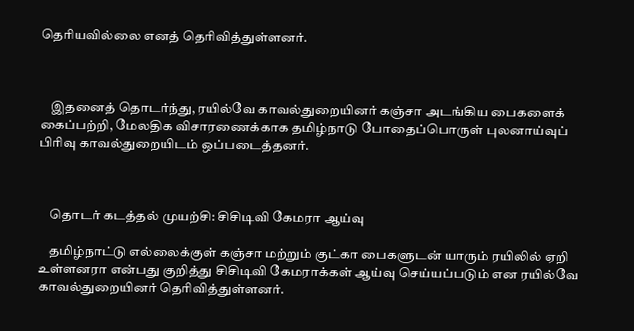தெரியவில்லை எனத் தெரிவித்துள்ளனர்.



    இதனைத் தொடர்ந்து, ரயில்வே காவல்துறையினர் கஞ்சா அடங்கிய பைகளைக் கைப்பற்றி, மேலதிக விசாரணைக்காக தமிழ்நாடு போதைப்பொருள் புலனாய்வுப் பிரிவு காவல்துறையிடம் ஒப்படைத்தனர்.



    தொடர் கடத்தல் முயற்சி: சிசிடிவி கேமரா ஆய்வு

    தமிழ்நாட்டு எல்லைக்குள் கஞ்சா மற்றும் குட்கா பைகளுடன் யாரும் ரயிலில் ஏறி உள்ளனரா என்பது குறித்து சிசிடிவி கேமராக்கள் ஆய்வு செய்யப்படும் என ரயில்வே காவல்துறையினர் தெரிவித்துள்ளனர்.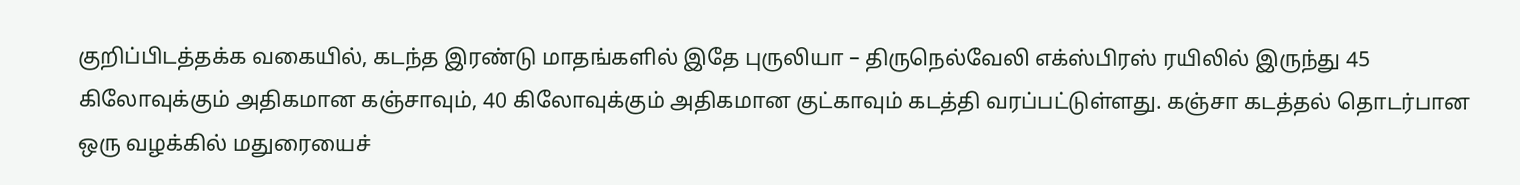குறிப்பிடத்தக்க வகையில், கடந்த இரண்டு மாதங்களில் இதே புருலியா – திருநெல்வேலி எக்ஸ்பிரஸ் ரயிலில் இருந்து 45 கிலோவுக்கும் அதிகமான கஞ்சாவும், 40 கிலோவுக்கும் அதிகமான குட்காவும் கடத்தி வரப்பட்டுள்ளது. கஞ்சா கடத்தல் தொடர்பான ஒரு வழக்கில் மதுரையைச்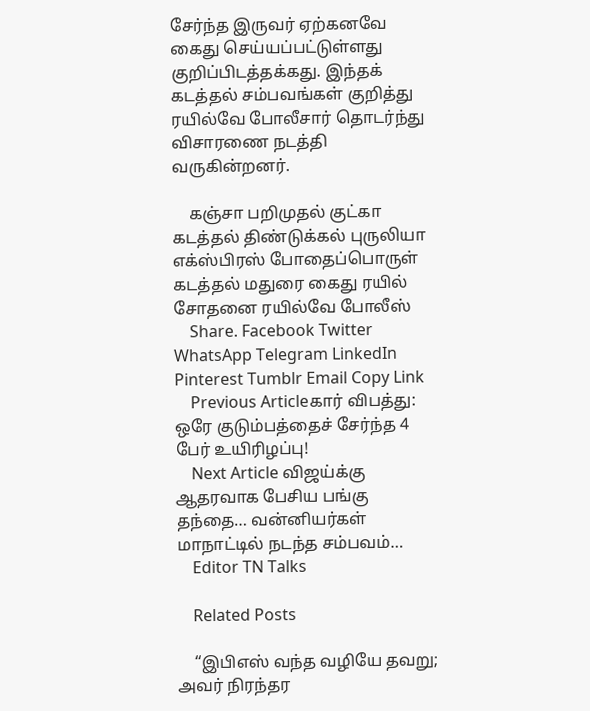சேர்ந்த இருவர் ஏற்கனவே கைது செய்யப்பட்டுள்ளது குறிப்பிடத்தக்கது. இந்தக் கடத்தல் சம்பவங்கள் குறித்து ரயில்வே போலீசார் தொடர்ந்து விசாரணை நடத்தி வருகின்றனர்.

    கஞ்சா பறிமுதல் குட்கா கடத்தல் திண்டுக்கல் புருலியா எக்ஸ்பிரஸ் போதைப்பொருள் கடத்தல் மதுரை கைது ரயில் சோதனை ரயில்வே போலீஸ்
    Share. Facebook Twitter WhatsApp Telegram LinkedIn Pinterest Tumblr Email Copy Link
    Previous Articleகார் விபத்து: ஒரே குடும்பத்தைச் சேர்ந்த 4 பேர் உயிரிழப்பு!
    Next Article விஜய்க்கு ஆதரவாக பேசிய பங்கு தந்தை… வன்னியர்கள் மாநாட்டில் நடந்த சம்பவம்…
    Editor TN Talks

    Related Posts

    “இபிஎஸ் வந்த வழியே தவறு; அவர் நிரந்தர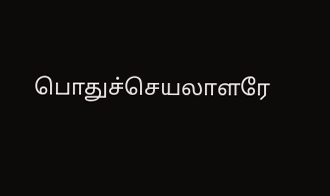பொதுச்செயலாளரே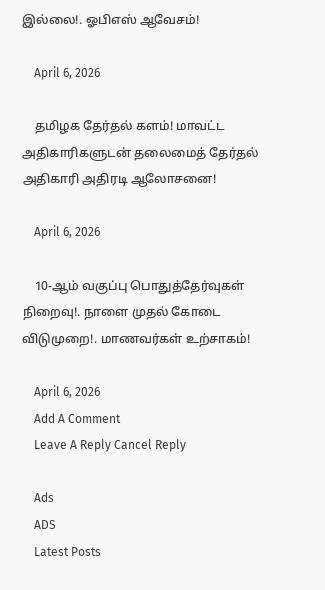இல்லை!. ஓபிஎஸ் ஆவேசம்!

    April 6, 2026

    தமிழக தேர்தல் களம்! மாவட்ட அதிகாரிகளுடன் தலைமைத் தேர்தல் அதிகாரி அதிரடி ஆலோசனை!

    April 6, 2026

    10-ஆம் வகுப்பு பொதுத்தேர்வுகள் நிறைவு!. நாளை முதல் கோடை விடுமுறை!. மாணவர்கள் உற்சாகம்!

    April 6, 2026
    Add A Comment
    Leave A Reply Cancel Reply

    Ads
    ADS
    Latest Posts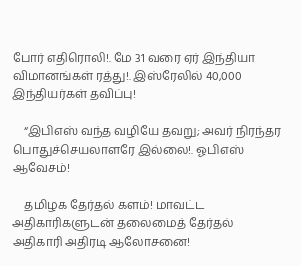போர் எதிரொலி!. மே 31 வரை ஏர் இந்தியா விமானங்கள் ரத்து!. இஸ்ரேலில் 40,000 இந்தியர்கள் தவிப்பு!

    “இபிஎஸ் வந்த வழியே தவறு; அவர் நிரந்தர பொதுச்செயலாளரே இல்லை!. ஓபிஎஸ் ஆவேசம்!

    தமிழக தேர்தல் களம்! மாவட்ட அதிகாரிகளுடன் தலைமைத் தேர்தல் அதிகாரி அதிரடி ஆலோசனை!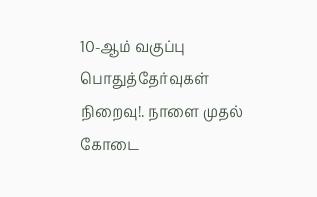10-ஆம் வகுப்பு பொதுத்தேர்வுகள் நிறைவு!. நாளை முதல் கோடை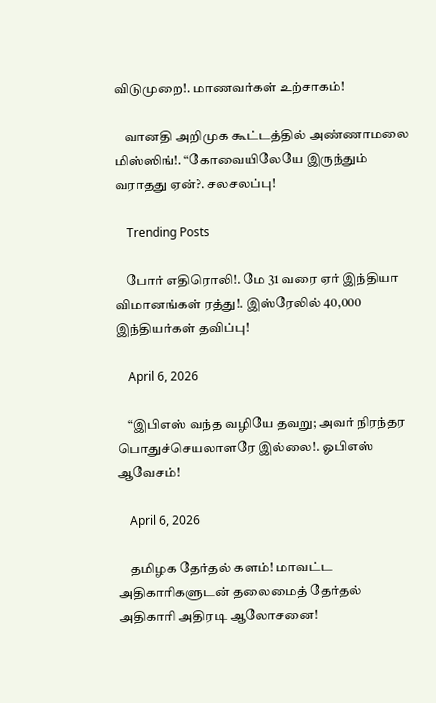விடுமுறை!. மாணவர்கள் உற்சாகம்!

    வானதி அறிமுக கூட்டத்தில் அண்ணாமலை மிஸ்ஸிங்!. “கோவையிலேயே இருந்தும் வராதது ஏன்?. சலசலப்பு!

    Trending Posts

    போர் எதிரொலி!. மே 31 வரை ஏர் இந்தியா விமானங்கள் ரத்து!. இஸ்ரேலில் 40,000 இந்தியர்கள் தவிப்பு!

    April 6, 2026

    “இபிஎஸ் வந்த வழியே தவறு; அவர் நிரந்தர பொதுச்செயலாளரே இல்லை!. ஓபிஎஸ் ஆவேசம்!

    April 6, 2026

    தமிழக தேர்தல் களம்! மாவட்ட அதிகாரிகளுடன் தலைமைத் தேர்தல் அதிகாரி அதிரடி ஆலோசனை!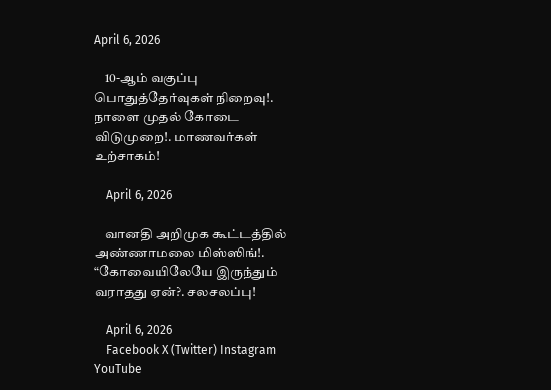April 6, 2026

    10-ஆம் வகுப்பு பொதுத்தேர்வுகள் நிறைவு!. நாளை முதல் கோடை விடுமுறை!. மாணவர்கள் உற்சாகம்!

    April 6, 2026

    வானதி அறிமுக கூட்டத்தில் அண்ணாமலை மிஸ்ஸிங்!. “கோவையிலேயே இருந்தும் வராதது ஏன்?. சலசலப்பு!

    April 6, 2026
    Facebook X (Twitter) Instagram YouTube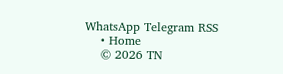WhatsApp Telegram RSS
    • Home
    © 2026 TN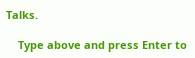Talks.

    Type above and press Enter to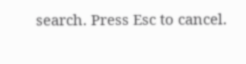search. Press Esc to cancel.